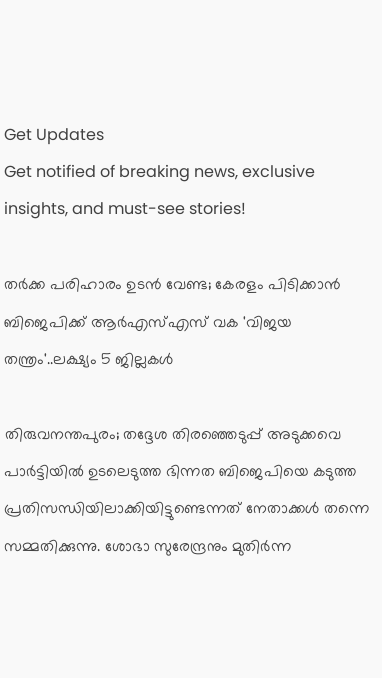Get Updates
Get notified of breaking news, exclusive insights, and must-see stories!

തർക്ക പരിഹാരം ഉടൻ വേണ്ട; കേരളം പിടിക്കാൻ ബിജെപിക്ക് ആർഎസ്എസ് വക 'വിജയ തന്ത്രം'..ലക്ഷ്യം 5 ജില്ലകൾ

തിരുവനന്തപുരം; തദ്ദേശ തിരഞ്ഞെടുപ്പ് അടുക്കവെ പാർട്ടിയിൽ ഉടലെടുത്ത ഭിന്നത ബിജെപിയെ കടുത്ത പ്രതിസന്ധിയിലാക്കിയിട്ടുണ്ടെന്നത് നേതാക്കൾ തന്നെ സമ്മതിക്കുന്നു. ശോഭാ സുരേന്ദ്രനും മുതിർന്ന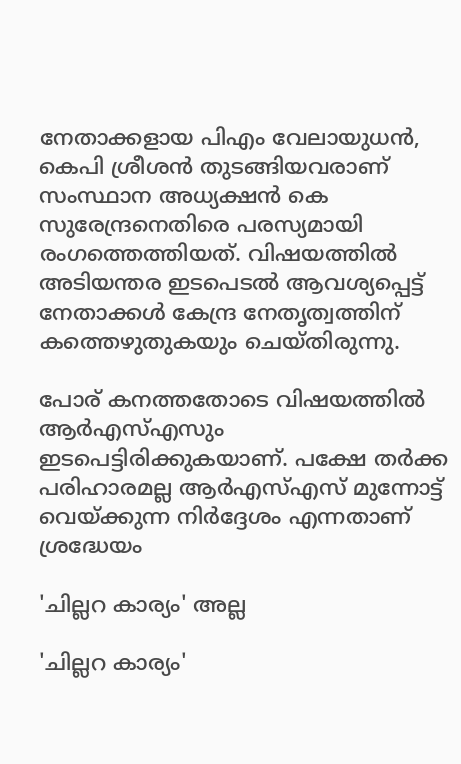നേതാക്കളായ പിഎം വേലായുധൻ, കെപി ശ്രീശൻ തുടങ്ങിയവരാണ് സംസ്ഥാന അധ്യക്ഷൻ കെ സുരേന്ദ്രനെതിരെ പരസ്യമായി രംഗത്തെത്തിയത്. വിഷയത്തിൽ അടിയന്തര ഇടപെടൽ ആവശ്യപ്പെട്ട് നേതാക്കൾ കേന്ദ്ര നേതൃത്വത്തിന് കത്തെഴുതുകയും ചെയ്തിരുന്നു.

പോര് കനത്തതോടെ വിഷയത്തിൽ ആർഎസ്എസും ഇടപെട്ടിരിക്കുകയാണ്. പക്ഷേ തർക്ക പരിഹാരമല്ല ആർഎസ്എസ് മുന്നോട്ട് വെയ്ക്കുന്ന നിർദ്ദേശം എന്നതാണ് ശ്രദ്ധേയം

'ചില്ലറ കാര്യം' അല്ല

'ചില്ലറ കാര്യം'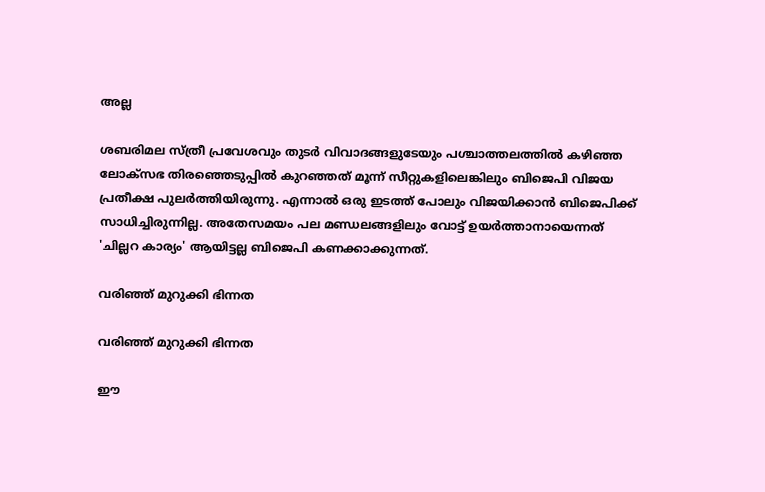അല്ല

ശബരിമല സ്ത്രീ പ്രവേശവും തുടർ വിവാദങ്ങളുടേയും പശ്ചാത്തലത്തിൽ കഴിഞ്ഞ ലോക്സഭ തിരഞ്ഞെടുപ്പിൽ കുറഞ്ഞത് മൂന്ന് സീറ്റുകളിലെങ്കിലും ബിജെപി വിജയ പ്രതീക്ഷ പുലർത്തിയിരുന്നു. എന്നാൽ ഒരു ഇടത്ത് പോലും വിജയിക്കാൻ ബിജെപിക്ക് സാധിച്ചിരുന്നില്ല. അതേസമയം പല മണ്ഡലങ്ങളിലും വോട്ട് ഉയർത്താനായെന്നത് 'ചില്ലറ കാര്യം' ആയിട്ടല്ല ബിജെപി കണക്കാക്കുന്നത്.

വരിഞ്ഞ് മുറുക്കി ഭിന്നത

വരിഞ്ഞ് മുറുക്കി ഭിന്നത

ഈ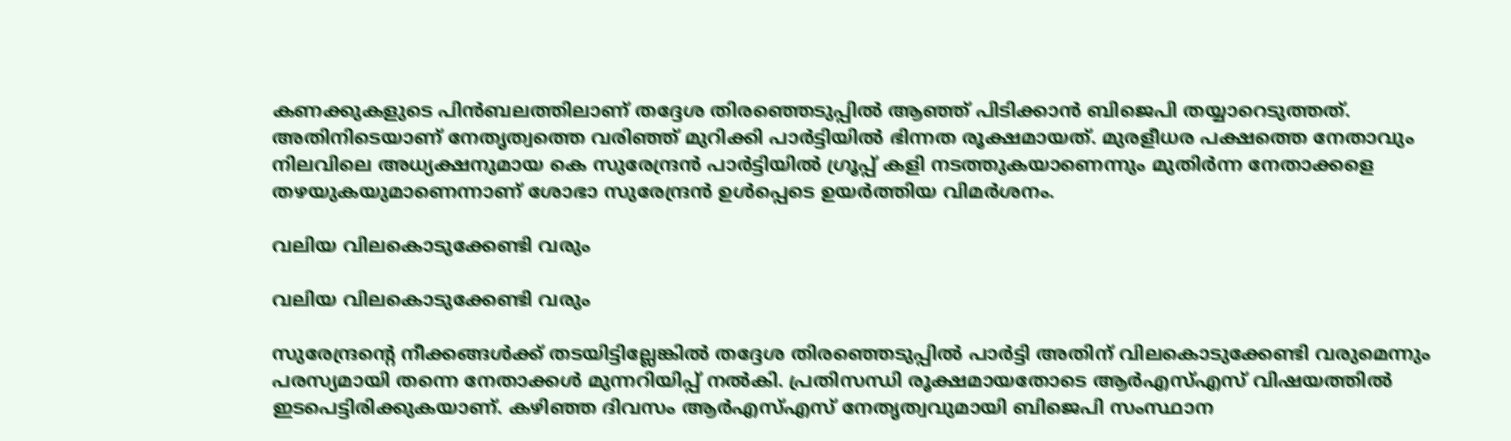കണക്കുകളുടെ പിൻബലത്തിലാണ് തദ്ദേശ തിരഞ്ഞെടുപ്പിൽ ആ‍ഞ്ഞ് പിടിക്കാൻ ബിജെപി തയ്യാറെടുത്തത്. അതിനിടെയാണ് നേതൃത്വത്തെ വരിഞ്ഞ് മുറിക്കി പാർട്ടിയിൽ ഭിന്നത രൂക്ഷമായത്. മുരളീധര പക്ഷത്തെ നേതാവും നിലവിലെ അധ്യക്ഷനുമായ കെ സുരേന്ദ്രൻ പാർട്ടിയിൽ ഗ്രൂപ്പ് കളി നടത്തുകയാണെന്നും മുതിർന്ന നേതാക്കളെ തഴയുകയുമാണെന്നാണ് ശോഭാ സുരേന്ദ്രൻ ഉൾപ്പെടെ ഉയർത്തിയ വിമർശനം.

വലിയ വിലകൊടുക്കേണ്ടി വരും

വലിയ വിലകൊടുക്കേണ്ടി വരും

സുരേന്ദ്രന്റെ നീക്കങ്ങൾക്ക് തടയിട്ടില്ലേങ്കിൽ തദ്ദേശ തിരഞ്ഞെടുപ്പിൽ പാർട്ടി അതിന് വിലകൊടുക്കേണ്ടി വരുമെന്നും പരസ്യമായി തന്നെ നേതാക്കൾ മുന്നറിയിപ്പ് നൽകി. പ്രതിസന്ധി രൂക്ഷമായതോടെ ആർഎസ്എസ് വിഷയത്തിൽ ഇടപെട്ടിരിക്കുകയാണ്. കഴിഞ്ഞ ദിവസം ആർഎസ്എസ് നേതൃത്വവുമായി ബിജെപി സംസ്ഥാന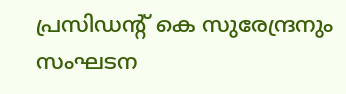പ്രസിഡന്റ് കെ സുരേന്ദ്രനും സംഘടന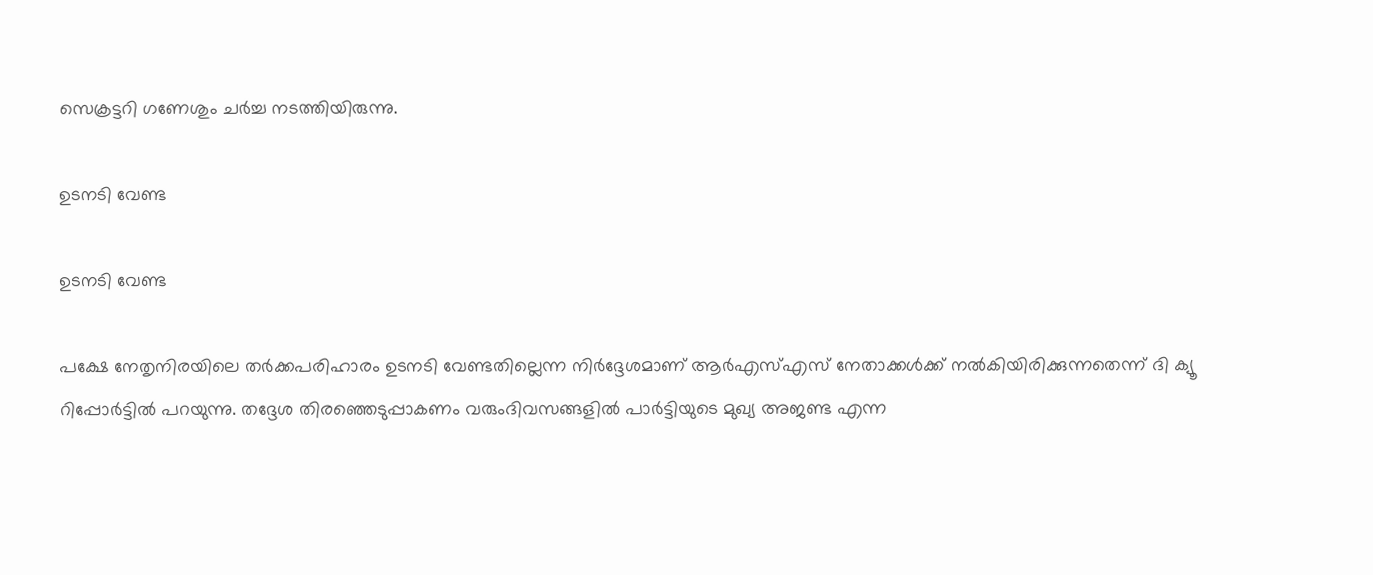സെക്രട്ടറി ഗണേശും ചർച്ച നടത്തിയിരുന്നു.

ഉടനടി വേണ്ട

ഉടനടി വേണ്ട

പക്ഷേ നേതൃനിരയിലെ തര്‍ക്കപരിഹാരം ഉടനടി വേണ്ടതില്ലെന്ന നിർദ്ദേശമാണ് ആർഎസ്എസ് നേതാക്കൾക്ക് നൽകിയിരിക്കുന്നതെന്ന് ദി ക്യൂ റിപ്പോർട്ടിൽ പറയുന്നു. തദ്ദേശ തിരഞ്ഞെടുപ്പാകണം വരുംദിവസങ്ങളിൽ പാർട്ടിയുടെ മുഖ്യ അജണ്ട എന്ന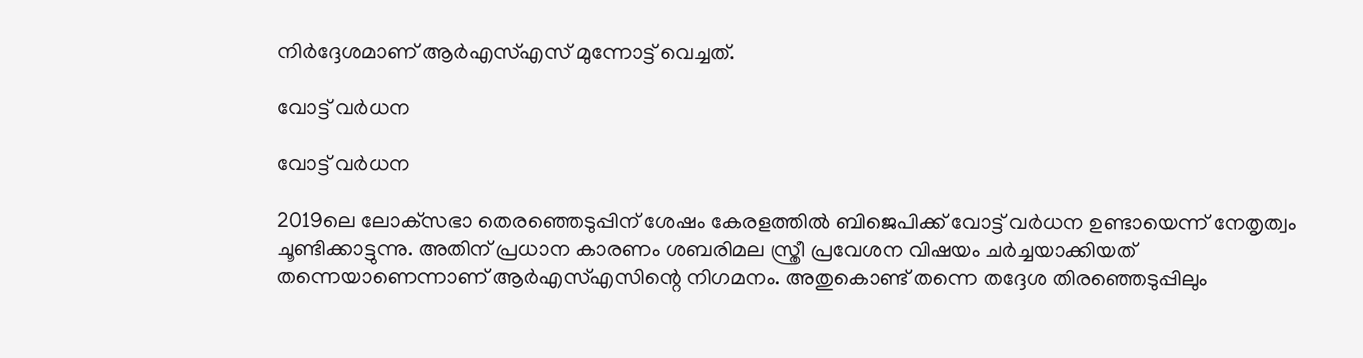നിർദ്ദേശമാണ് ആർഎസ്എസ് മുന്നോട്ട് വെച്ചത്.

വോട്ട് വർധന

വോട്ട് വർധന

2019ലെ ലോക്‌സഭാ തെരഞ്ഞെടുപ്പിന് ശേഷം കേരളത്തില്‍ ബിജെപിക്ക് വോട്ട് വർധന ഉണ്ടായെന്ന് നേതൃത്വം ചൂണ്ടിക്കാട്ടുന്നു. അതിന് പ്രധാന കാരണം ശബരിമല സ്ത്രീ പ്രവേശന വിഷയം ചർച്ചയാക്കിയത് തന്നെയാണെന്നാണ് ആർഎസ്എസിന്റെ നിഗമനം. അതുകൊണ്ട് തന്നെ തദ്ദേശ തിരഞ്ഞെടുപ്പിലും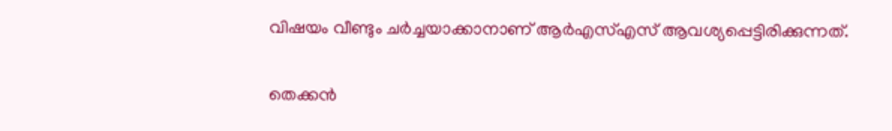വിഷയം വീണ്ടും ചർച്ചയാക്കാനാണ് ആർഎസ്എസ് ആവശ്യപ്പെട്ടിരിക്കുന്നത്.

തെക്കൻ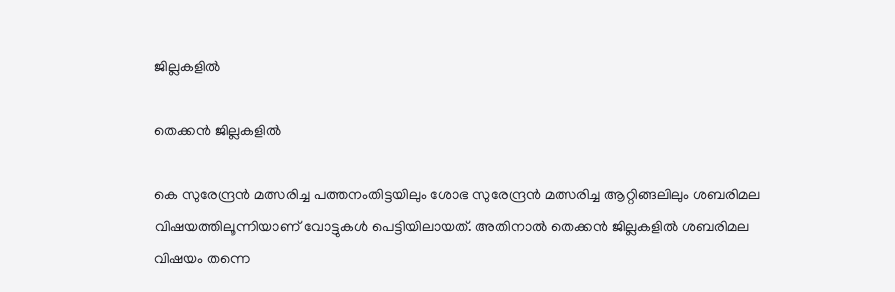ജില്ലകളിൽ

തെക്കൻ ജില്ലകളിൽ

കെ സുരേന്ദ്രന്‍ മത്സരിച്ച പത്തനംതിട്ടയിലും ശോഭ സുരേന്ദ്രന്‍ മത്സരിച്ച ആറ്റിങ്ങലിലും ശബരിമല വിഷയത്തിലൂന്നിയാണ് വോട്ടുകൾ പെട്ടിയിലായത്. അതിനാൽ തെക്കൻ ജില്ലകളിൽ ശബരിമല വിഷയം തന്നെ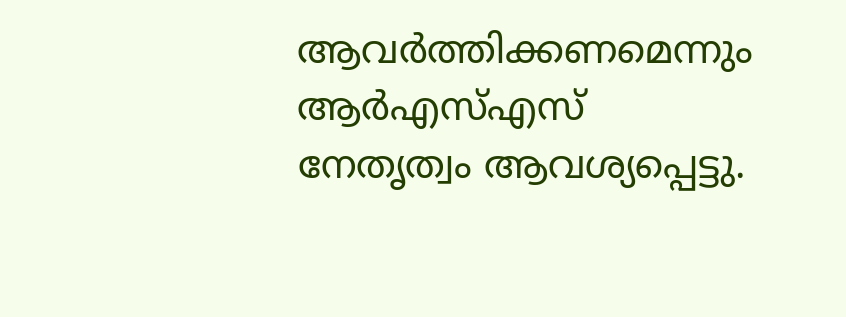ആവർത്തിക്കണമെന്നും ആർഎസ്എസ് നേതൃത്വം ആവശ്യപ്പെട്ടു.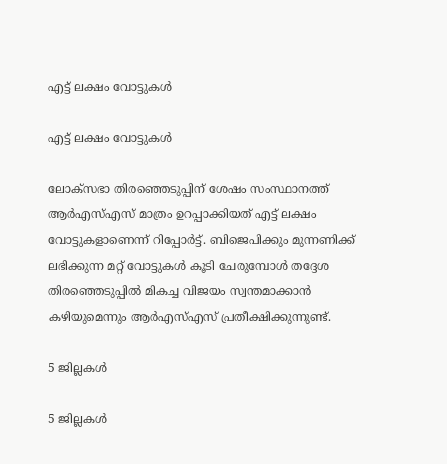എട്ട് ലക്ഷം വോട്ടുകൾ

എട്ട് ലക്ഷം വോട്ടുകൾ

ലോക്സഭാ തിര‍ഞ്ഞെടുപ്പിന് ശേഷം സംസ്ഥാനത്ത് ആര്‍എസ്എസ് മാത്രം ഉറപ്പാക്കിയത് എട്ട് ലക്ഷം വോട്ടുകളാണെന്ന് റിപ്പോര്‍ട്ട്. ബിജെപിക്കും മുന്നണിക്ക് ലഭിക്കുന്ന മറ്റ് വോട്ടുകള്‍ കൂടി ചേരുമ്പോള്‍ തദ്ദേശ തിരഞ്ഞെടുപ്പില്‍ മികച്ച വിജയം സ്വന്തമാക്കാന്‍ കഴിയുമെന്നും ആർഎസ്എസ് പ്രതീക്ഷിക്കുന്നുണ്ട്.

5 ജില്ലകൾ

5 ജില്ലകൾ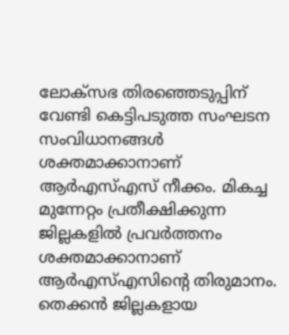ലോക്സഭ തിരഞ്ഞെടുപ്പിന് വേണ്ടി കെട്ടിപടുത്ത സംഘടന സംവിധാനങ്ങൾ ശക്തമാക്കാനാണ് ആർഎസ്എസ് നീക്കം. മികച്ച മുന്നേറ്റം പ്രതീക്ഷിക്കുന്ന ജില്ലകളിൽ പ്രവർത്തനം ശക്തമാക്കാനാണ് ആർഎസ്എസിന്റെ തിരുമാനം. തെക്കൻ ജില്ലകളായ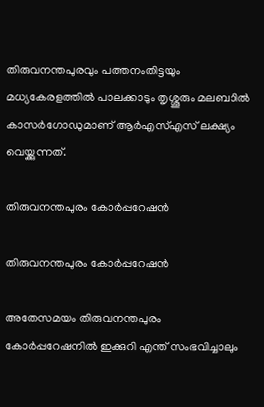തിരുവനന്തപുരവും പത്തനംതിട്ടയും മധ്യകേരളത്തിൽ പാലക്കാടും തൃശ്ശൂരും മലബാിൽ കാസർഗോഡുമാണ് ആർഎസ്എസ് ലക്ഷ്യം വെയ്ക്കുന്നത്.

തിരുവനന്തപുരം കോർപ്പറേഷൻ

തിരുവനന്തപുരം കോർപ്പറേഷൻ

അതേസമയം തിരുവനന്തപുരം കോർപ്പറേഷനിൽ ഇക്കുറി എന്ത് സംഭവിച്ചാലും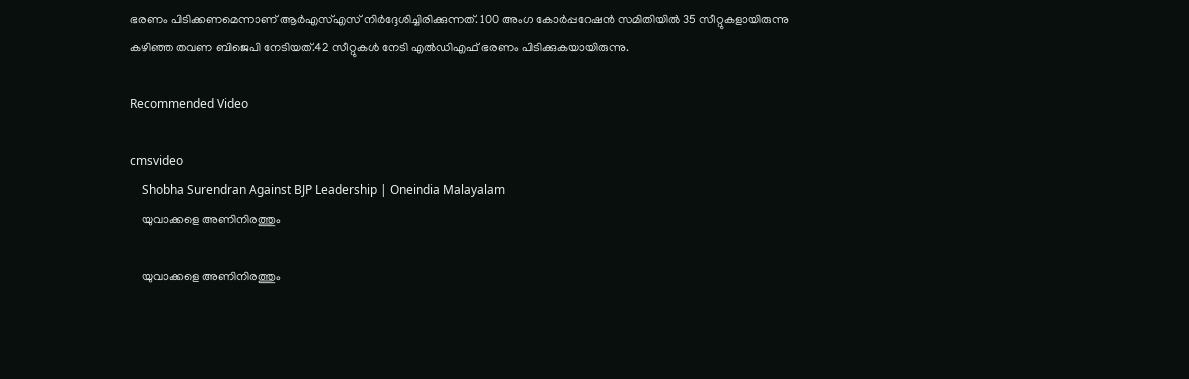ഭരണം പിടിക്കണമെന്നാണ് ആർഎസ്എസ് നിർദ്ദേശിച്ചിരിക്കുന്നത്. 100 അംഗ കോര്‍പ്പറേഷന്‍ സമിതിയില്‍ 35 സീറ്റുകളായിരുന്നു കഴിഞ്ഞ തവണ ബിജെപി നേടിയത്.42 സീറ്റുകൾ നേടി എൽഡിഎഫ് ഭരണം പിടിക്കുകയായിരുന്നു.

Recommended Video

cmsvideo
    Shobha Surendran Against BJP Leadership | Oneindia Malayalam
    യുവാക്കളെ അണിനിരത്തും

    യുവാക്കളെ അണിനിരത്തും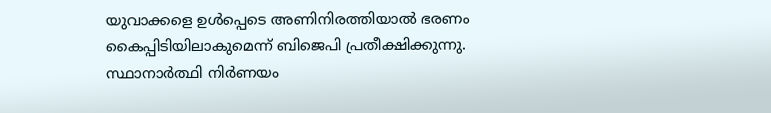യുവാക്കളെ ഉൾപ്പെടെ അണിനിരത്തിയാൽ ഭരണം കൈപ്പിടിയിലാകുമെന്ന് ബിജെപി പ്രതീക്ഷിക്കുന്നു. സ്ഥാനാര്‍ത്ഥി നിര്‍ണയം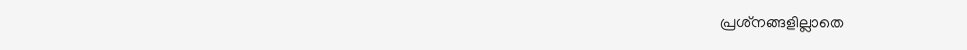പ്രശ്‌നങ്ങളില്ലാതെ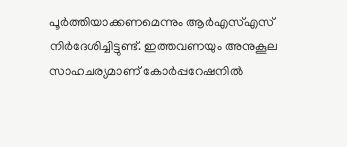പൂര്‍ത്തിയാക്കണമെന്നും ആര്‍എസ്എസ് നിര്‍ദേശിച്ചിട്ടുണ്ട്. ഇത്തവണയും അനുകൂല സാഹചര്യമാണ് കോർപ്പറേഷനിൽ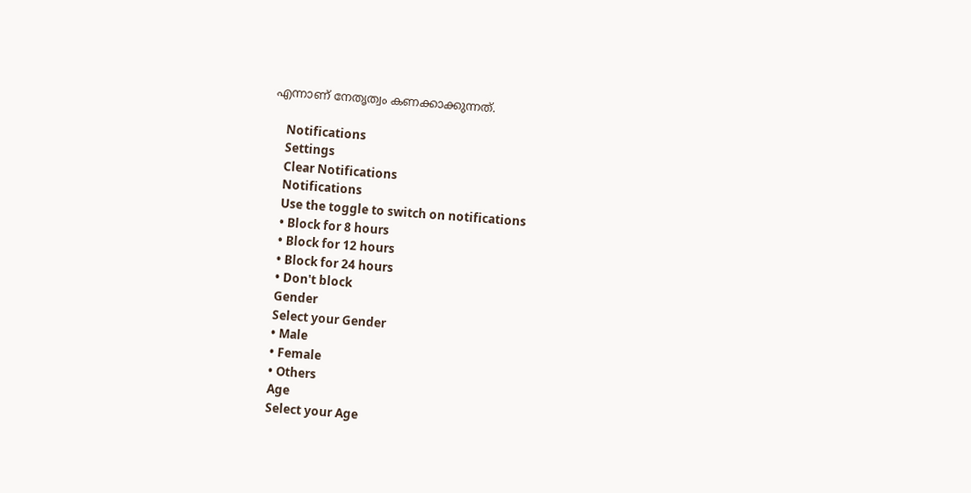എന്നാണ് നേതൃത്വം കണക്കാക്കുന്നത്.

    Notifications
    Settings
    Clear Notifications
    Notifications
    Use the toggle to switch on notifications
    • Block for 8 hours
    • Block for 12 hours
    • Block for 24 hours
    • Don't block
    Gender
    Select your Gender
    • Male
    • Female
    • Others
    Age
    Select your Age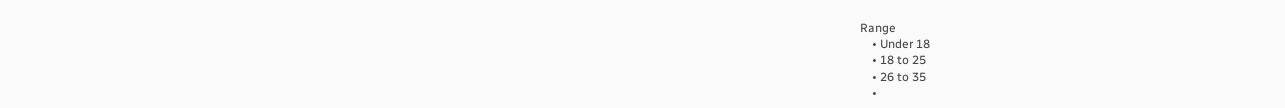Range
    • Under 18
    • 18 to 25
    • 26 to 35
    •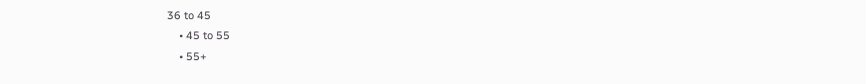36 to 45
    • 45 to 55
    • 55+